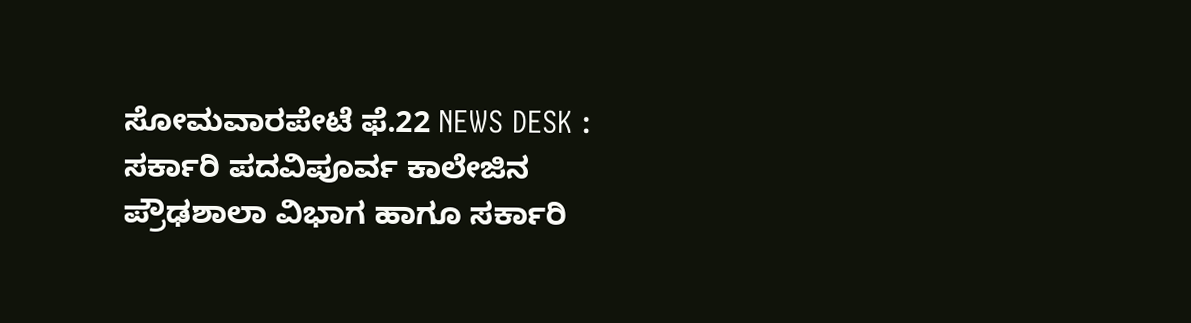ಸೋಮವಾರಪೇಟೆ ಫೆ.22 NEWS DESK : ಸರ್ಕಾರಿ ಪದವಿಪೂರ್ವ ಕಾಲೇಜಿನ ಪ್ರೌಢಶಾಲಾ ವಿಭಾಗ ಹಾಗೂ ಸರ್ಕಾರಿ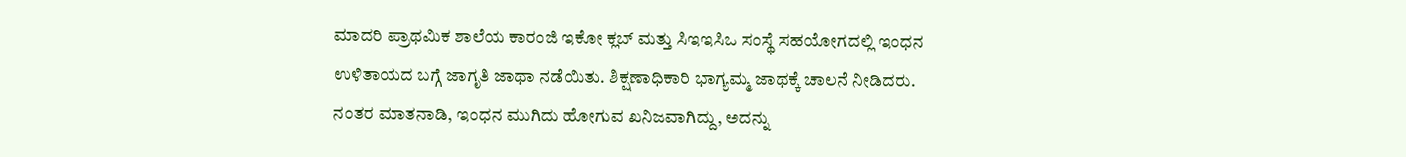ಮಾದರಿ ಪ್ರಾಥಮಿಕ ಶಾಲೆಯ ಕಾರಂಜಿ ಇಕೋ ಕ್ಲಬ್ ಮತ್ತು ಸಿಇಇಸಿಒ ಸಂಸ್ಥೆ ಸಹಯೋಗದಲ್ಲಿ ಇಂಧನ ಉಳಿತಾಯದ ಬಗ್ಗೆ ಜಾಗೃತಿ ಜಾಥಾ ನಡೆಯಿತು. ಶಿಕ್ಷಣಾಧಿಕಾರಿ ಭಾಗ್ಯಮ್ಮ ಜಾಥಕ್ಕೆ ಚಾಲನೆ ನೀಡಿದರು. ನಂತರ ಮಾತನಾಡಿ, ಇಂಧನ ಮುಗಿದು ಹೋಗುವ ಖನಿಜವಾಗಿದ್ದು, ಅದನ್ನು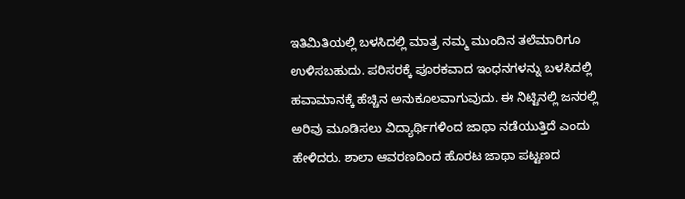ಇತಿಮಿತಿಯಲ್ಲಿ ಬಳಸಿದಲ್ಲಿ ಮಾತ್ರ ನಮ್ಮ ಮುಂದಿನ ತಲೆಮಾರಿಗೂ ಉಳಿಸಬಹುದು. ಪರಿಸರಕ್ಕೆ ಪೂರಕವಾದ ಇಂಧನಗಳನ್ನು ಬಳಸಿದಲ್ಲಿ ಹವಾಮಾನಕ್ಕೆ ಹೆಚ್ಚಿನ ಅನುಕೂಲವಾಗುವುದು. ಈ ನಿಟ್ಟಿನಲ್ಲಿ ಜನರಲ್ಲಿ ಅರಿವು ಮೂಡಿಸಲು ವಿದ್ಯಾರ್ಥಿಗಳಿಂದ ಜಾಥಾ ನಡೆಯುತ್ತಿದೆ ಎಂದು ಹೇಳಿದರು. ಶಾಲಾ ಆವರಣದಿಂದ ಹೊರಟ ಜಾಥಾ ಪಟ್ಟಣದ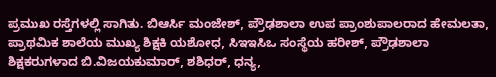ಪ್ರಮುಖ ರಸ್ತೆಗಳಲ್ಲಿ ಸಾಗಿತು. ಬಿಆರ್ಸಿ ಮಂಜೇಶ್, ಪ್ರೌಢಶಾಲಾ ಉಪ ಪ್ರಾಂಶುಪಾಲರಾದ ಹೇಮಲತಾ, ಪ್ರಾಥಮಿಕ ಶಾಲೆಯ ಮುಖ್ಯ ಶಿಕ್ಷಕಿ ಯಶೋಧ, ಸಿಇಇಸಿಒ ಸಂಸ್ಥೆಯ ಹರೀಶ್, ಪ್ರೌಢಶಾಲಾ ಶಿಕ್ಷಕರುಗಳಾದ ಬಿ.ವಿಜಯಕುಮಾರ್, ಶಶಿಧರ್, ಧನ್ಯ,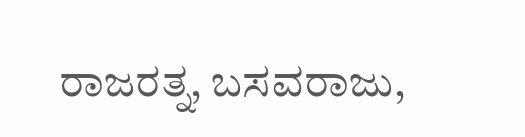ರಾಜರತ್ನ, ಬಸವರಾಜು,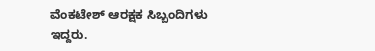ವೆಂಕಟೇಶ್ ಆರಕ್ಷಕ ಸಿಬ್ಬಂದಿಗಳು ಇದ್ದರು.